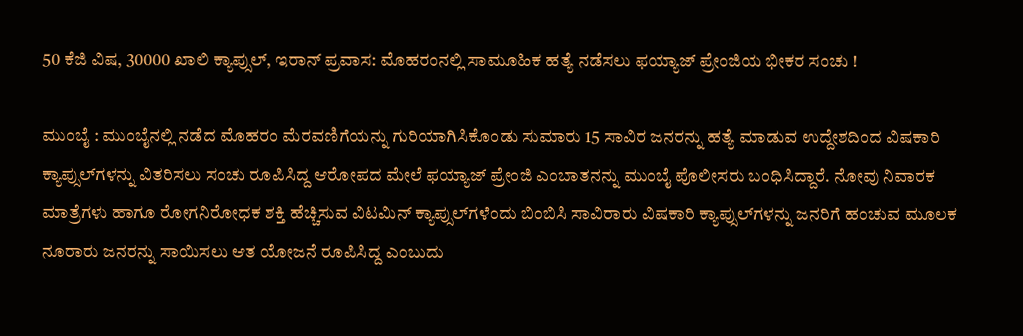50 ಕೆಜಿ ವಿಷ, 30000 ಖಾಲಿ ಕ್ಯಾಪ್ಸುಲ್‌, ಇರಾನ್ ಪ್ರವಾಸ: ಮೊಹರಂನಲ್ಲಿ ಸಾಮೂಹಿಕ ಹತ್ಯೆ ನಡೆಸಲು ಫಯ್ಯಾಜ್ ಪ್ರೇಂಜಿಯ ಭೀಕರ ಸಂಚು !

ಮುಂಬೈ : ಮುಂಬೈನಲ್ಲಿ ನಡೆದ ಮೊಹರಂ ಮೆರವಣಿಗೆಯನ್ನು ಗುರಿಯಾಗಿಸಿಕೊಂಡು ಸುಮಾರು 15 ಸಾವಿರ ಜನರನ್ನು ಹತ್ಯೆ ಮಾಡುವ ಉದ್ದೇಶದಿಂದ ವಿಷಕಾರಿ ಕ್ಯಾಪ್ಸುಲ್‌ಗಳನ್ನು ವಿತರಿಸಲು ಸಂಚು ರೂಪಿಸಿದ್ದ ಆರೋಪದ ಮೇಲೆ ಫಯ್ಯಾಜ್ ಪ್ರೇಂಜಿ ಎಂಬಾತನನ್ನು ಮುಂಬೈ ಪೊಲೀಸರು ಬಂಧಿಸಿದ್ದಾರೆ. ನೋವು ನಿವಾರಕ ಮಾತ್ರೆಗಳು ಹಾಗೂ ರೋಗನಿರೋಧಕ ಶಕ್ತಿ ಹೆಚ್ಚಿಸುವ ವಿಟಮಿನ್ ಕ್ಯಾಪ್ಸುಲ್‌ಗಳೆಂದು ಬಿಂಬಿಸಿ ಸಾವಿರಾರು ವಿಷಕಾರಿ ಕ್ಯಾಪ್ಸುಲ್‌ಗಳನ್ನು ಜನರಿಗೆ ಹಂಚುವ ಮೂಲಕ ನೂರಾರು ಜನರನ್ನು ಸಾಯಿಸಲು ಆತ ಯೋಜನೆ ರೂಪಿಸಿದ್ದ ಎಂಬುದು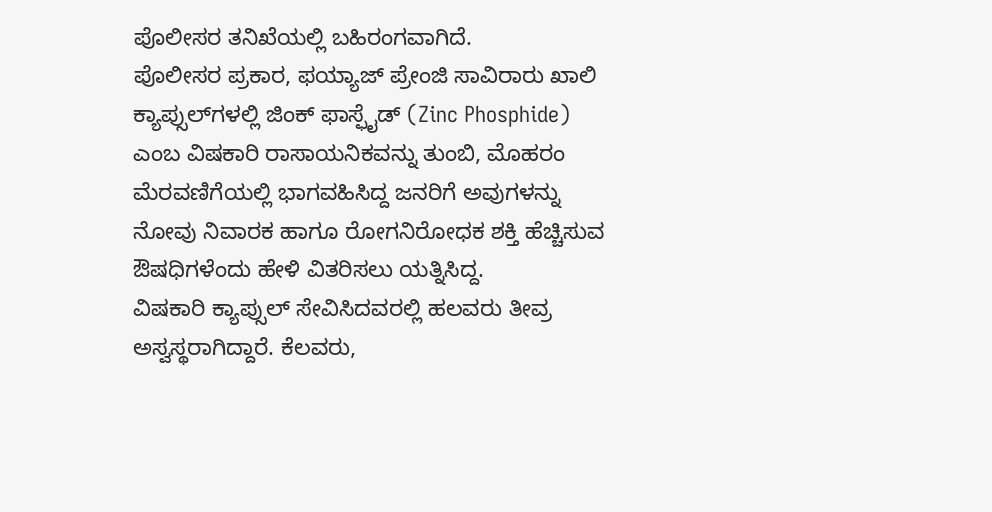ಪೊಲೀಸರ ತನಿಖೆಯಲ್ಲಿ ಬಹಿರಂಗವಾಗಿದೆ.
ಪೊಲೀಸರ ಪ್ರಕಾರ, ಫಯ್ಯಾಜ್ ಪ್ರೇಂಜಿ ಸಾವಿರಾರು ಖಾಲಿ ಕ್ಯಾಪ್ಸುಲ್‌ಗಳಲ್ಲಿ ಜಿಂಕ್ ಫಾಸ್ಫೈಡ್ (Zinc Phosphide) ಎಂಬ ವಿಷಕಾರಿ ರಾಸಾಯನಿಕವನ್ನು ತುಂಬಿ, ಮೊಹರಂ ಮೆರವಣಿಗೆಯಲ್ಲಿ ಭಾಗವಹಿಸಿದ್ದ ಜನರಿಗೆ ಅವುಗಳನ್ನು ನೋವು ನಿವಾರಕ ಹಾಗೂ ರೋಗನಿರೋಧಕ ಶಕ್ತಿ ಹೆಚ್ಚಿಸುವ ಔಷಧಿಗಳೆಂದು ಹೇಳಿ ವಿತರಿಸಲು ಯತ್ನಿಸಿದ್ದ.
ವಿಷಕಾರಿ ಕ್ಯಾಪ್ಸುಲ್ ಸೇವಿಸಿದವರಲ್ಲಿ ಹಲವರು ತೀವ್ರ ಅಸ್ವಸ್ಥರಾಗಿದ್ದಾರೆ. ಕೆಲವರು,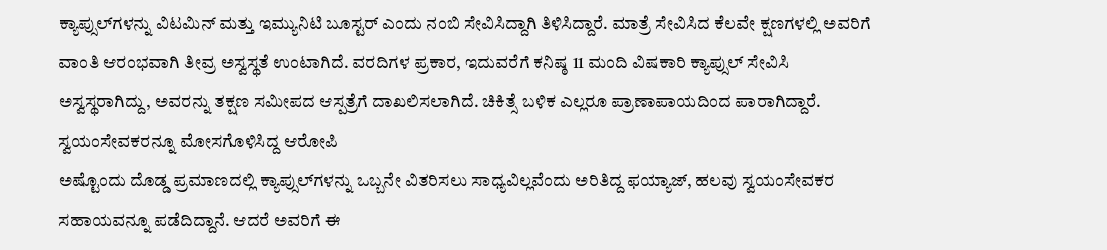ಕ್ಯಾಪ್ಸುಲ್‌ಗಳನ್ನು ವಿಟಮಿನ್ ಮತ್ತು ಇಮ್ಯುನಿಟಿ ಬೂಸ್ಟರ್ ಎಂದು ನಂಬಿ ಸೇವಿಸಿದ್ದಾಗಿ ತಿಳಿಸಿದ್ದಾರೆ. ಮಾತ್ರೆ ಸೇವಿಸಿದ ಕೆಲವೇ ಕ್ಷಣಗಳಲ್ಲಿ ಅವರಿಗೆ ವಾಂತಿ ಆರಂಭವಾಗಿ ತೀವ್ರ ಅಸ್ವಸ್ಥತೆ ಉಂಟಾಗಿದೆ. ವರದಿಗಳ ಪ್ರಕಾರ, ಇದುವರೆಗೆ ಕನಿಷ್ಠ 11 ಮಂದಿ ವಿಷಕಾರಿ ಕ್ಯಾಪ್ಸುಲ್ ಸೇವಿಸಿ ಅಸ್ವಸ್ಥರಾಗಿದ್ದು, ಅವರನ್ನು ತಕ್ಷಣ ಸಮೀಪದ ಆಸ್ಪತ್ರೆಗೆ ದಾಖಲಿಸಲಾಗಿದೆ. ಚಿಕಿತ್ಸೆ ಬಳಿಕ ಎಲ್ಲರೂ ಪ್ರಾಣಾಪಾಯದಿಂದ ಪಾರಾಗಿದ್ದಾರೆ.
ಸ್ವಯಂಸೇವಕರನ್ನೂ ಮೋಸಗೊಳಿಸಿದ್ದ ಆರೋಪಿ
ಅಷ್ಟೊಂದು ದೊಡ್ಡ ಪ್ರಮಾಣದಲ್ಲಿ ಕ್ಯಾಪ್ಸುಲ್‌ಗಳನ್ನು ಒಬ್ಬನೇ ವಿತರಿಸಲು ಸಾಧ್ಯವಿಲ್ಲವೆಂದು ಅರಿತಿದ್ದ ಫಯ್ಯಾಜ್, ಹಲವು ಸ್ವಯಂಸೇವಕರ ಸಹಾಯವನ್ನೂ ಪಡೆದಿದ್ದಾನೆ. ಆದರೆ ಅವರಿಗೆ ಈ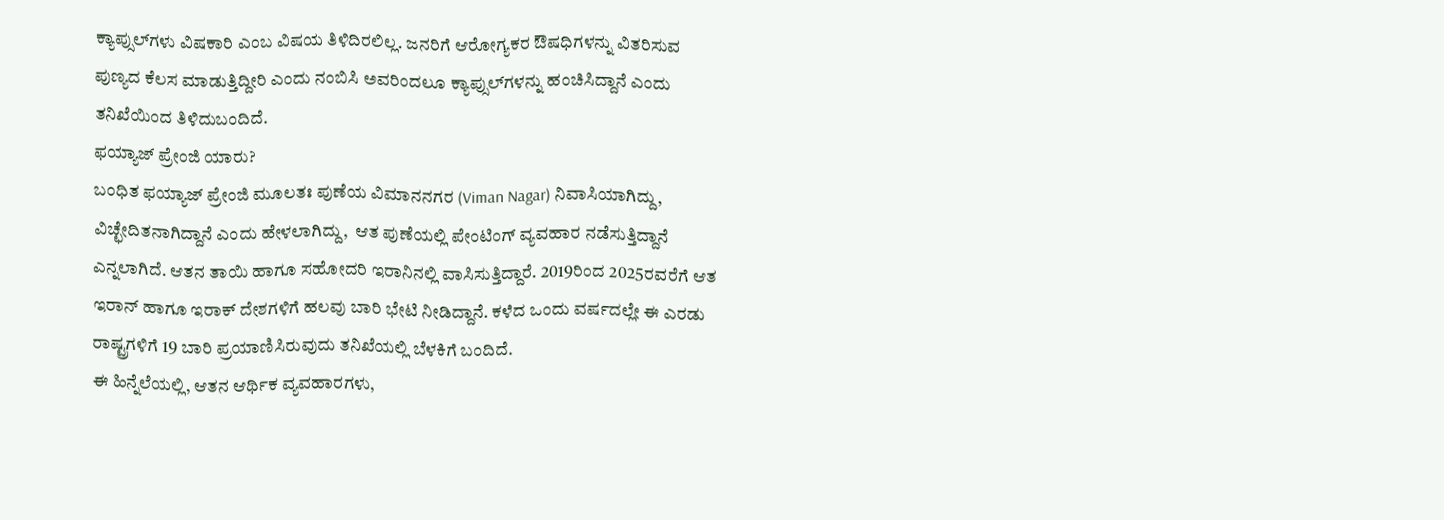ಕ್ಯಾಪ್ಸುಲ್‌ಗಳು ವಿಷಕಾರಿ ಎಂಬ ವಿಷಯ ತಿಳಿದಿರಲಿಲ್ಲ. ಜನರಿಗೆ ಆರೋಗ್ಯಕರ ಔಷಧಿಗಳನ್ನು ವಿತರಿಸುವ ಪುಣ್ಯದ ಕೆಲಸ ಮಾಡುತ್ತಿದ್ದೀರಿ ಎಂದು ನಂಬಿಸಿ ಅವರಿಂದಲೂ ಕ್ಯಾಪ್ಸುಲ್‌ಗಳನ್ನು ಹಂಚಿಸಿದ್ದಾನೆ ಎಂದು ತನಿಖೆಯಿಂದ ತಿಳಿದುಬಂದಿದೆ.
ಫಯ್ಯಾಜ್ ಪ್ರೇಂಜಿ ಯಾರು?
ಬಂಧಿತ ಫಯ್ಯಾಜ್ ಪ್ರೇಂಜಿ ಮೂಲತಃ ಪುಣೆಯ ವಿಮಾನನಗರ (Viman Nagar) ನಿವಾಸಿಯಾಗಿದ್ದು, ವಿಚ್ಛೇದಿತನಾಗಿದ್ದಾನೆ ಎಂದು ಹೇಳಲಾಗಿದ್ದು,  ಆತ ಪುಣೆಯಲ್ಲಿ ಪೇಂಟಿಂಗ್ ವ್ಯವಹಾರ ನಡೆಸುತ್ತಿದ್ದಾನೆ ಎನ್ನಲಾಗಿದೆ. ಆತನ ತಾಯಿ ಹಾಗೂ ಸಹೋದರಿ ಇರಾನಿನಲ್ಲಿ ವಾಸಿಸುತ್ತಿದ್ದಾರೆ. 2019ರಿಂದ 2025ರವರೆಗೆ ಆತ ಇರಾನ್ ಹಾಗೂ ಇರಾಕ್ ದೇಶಗಳಿಗೆ ಹಲವು ಬಾರಿ ಭೇಟಿ ನೀಡಿದ್ದಾನೆ. ಕಳೆದ ಒಂದು ವರ್ಷದಲ್ಲೇ ಈ ಎರಡು ರಾಷ್ಟ್ರಗಳಿಗೆ 19 ಬಾರಿ ಪ್ರಯಾಣಿಸಿರುವುದು ತನಿಖೆಯಲ್ಲಿ ಬೆಳಕಿಗೆ ಬಂದಿದೆ.
ಈ ಹಿನ್ನೆಲೆಯಲ್ಲಿ, ಆತನ ಆರ್ಥಿಕ ವ್ಯವಹಾರಗಳು,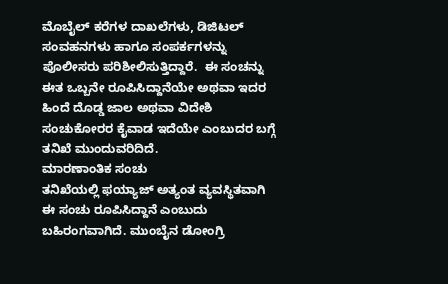ಮೊಬೈಲ್ ಕರೆಗಳ ದಾಖಲೆಗಳು, ಡಿಜಿಟಲ್ ಸಂವಹನಗಳು ಹಾಗೂ ಸಂಪರ್ಕಗಳನ್ನು ಪೊಲೀಸರು ಪರಿಶೀಲಿಸುತ್ತಿದ್ದಾರೆ.  ಈ ಸಂಚನ್ನು ಈತ ಒಬ್ಬನೇ ರೂಪಿಸಿದ್ದಾನೆಯೇ ಅಥವಾ ಇದರ ಹಿಂದೆ ದೊಡ್ಡ ಜಾಲ ಅಥವಾ ವಿದೇಶಿ ಸಂಚುಕೋರರ ಕೈವಾಡ ಇದೆಯೇ ಎಂಬುದರ ಬಗ್ಗೆ ತನಿಖೆ ಮುಂದುವರಿದಿದೆ.
ಮಾರಣಾಂತಿಕ ಸಂಚು
ತನಿಖೆಯಲ್ಲಿ ಫಯ್ಯಾಜ್ ಅತ್ಯಂತ ವ್ಯವಸ್ಥಿತವಾಗಿ ಈ ಸಂಚು ರೂಪಿಸಿದ್ದಾನೆ ಎಂಬುದು ಬಹಿರಂಗವಾಗಿದೆ. ಮುಂಬೈನ ಡೋಂಗ್ರಿ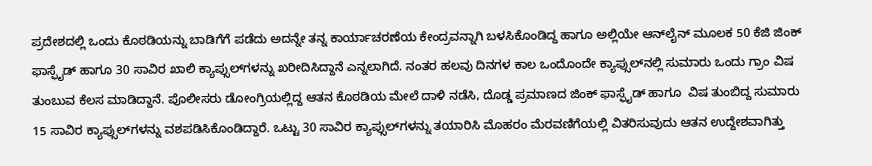ಪ್ರದೇಶದಲ್ಲಿ ಒಂದು ಕೊಠಡಿಯನ್ನು ಬಾಡಿಗೆಗೆ ಪಡೆದು ಅದನ್ನೇ ತನ್ನ ಕಾರ್ಯಾಚರಣೆಯ ಕೇಂದ್ರವನ್ನಾಗಿ ಬಳಸಿಕೊಂಡಿದ್ದ ಹಾಗೂ ಅಲ್ಲಿಯೇ ಆನ್‌ಲೈನ್ ಮೂಲಕ 50 ಕೆಜಿ ಜಿಂಕ್ ಫಾಸ್ಫೈಡ್ ಹಾಗೂ 30 ಸಾವಿರ ಖಾಲಿ ಕ್ಯಾಪ್ಸುಲ್‌ಗಳನ್ನು ಖರೀದಿಸಿದ್ದಾನೆ ಎನ್ನಲಾಗಿದೆ. ನಂತರ ಹಲವು ದಿನಗಳ ಕಾಲ ಒಂದೊಂದೇ ಕ್ಯಾಪ್ಸುಲ್‌ನಲ್ಲಿ ಸುಮಾರು ಒಂದು ಗ್ರಾಂ ವಿಷ ತುಂಬುವ ಕೆಲಸ ಮಾಡಿದ್ದಾನೆ. ಪೊಲೀಸರು ಡೋಂಗ್ರಿಯಲ್ಲಿದ್ದ ಆತನ ಕೊಠಡಿಯ ಮೇಲೆ ದಾಳಿ ನಡೆಸಿ, ದೊಡ್ಡ ಪ್ರಮಾಣದ ಜಿಂಕ್ ಫಾಸ್ಫೈಡ್ ಹಾಗೂ  ವಿಷ ತುಂಬಿದ್ದ ಸುಮಾರು 15 ಸಾವಿರ ಕ್ಯಾಪ್ಸುಲ್‌ಗಳನ್ನು ವಶಪಡಿಸಿಕೊಂಡಿದ್ದಾರೆ. ಒಟ್ಟು 30 ಸಾವಿರ ಕ್ಯಾಪ್ಸುಲ್‌ಗಳನ್ನು ತಯಾರಿಸಿ ಮೊಹರಂ ಮೆರವಣಿಗೆಯಲ್ಲಿ ವಿತರಿಸುವುದು ಆತನ ಉದ್ದೇಶವಾಗಿತ್ತು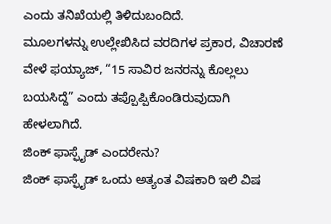ಎಂದು ತನಿಖೆಯಲ್ಲಿ ತಿಳಿದುಬಂದಿದೆ.
ಮೂಲಗಳನ್ನು ಉಲ್ಲೇಖಿಸಿದ ವರದಿಗಳ ಪ್ರಕಾರ, ವಿಚಾರಣೆ ವೇಳೆ ಫಯ್ಯಾಜ್, “15 ಸಾವಿರ ಜನರನ್ನು ಕೊಲ್ಲಲು ಬಯಸಿದ್ದೆ” ಎಂದು ತಪ್ಪೊಪ್ಪಿಕೊಂಡಿರುವುದಾಗಿ ಹೇಳಲಾಗಿದೆ.
ಜಿಂಕ್ ಫಾಸ್ಫೈಡ್ ಎಂದರೇನು?
ಜಿಂಕ್ ಫಾಸ್ಫೈಡ್ ಒಂದು ಅತ್ಯಂತ ವಿಷಕಾರಿ ಇಲಿ ವಿಷ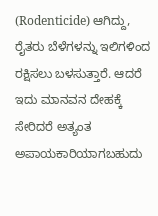(Rodenticide) ಆಗಿದ್ದು, ರೈತರು ಬೆಳೆಗಳನ್ನು ಇಲಿಗಳಿಂದ ರಕ್ಷಿಸಲು ಬಳಸುತ್ತಾರೆ. ಆದರೆ ಇದು ಮಾನವನ ದೇಹಕ್ಕೆ ಸೇರಿದರೆ ಅತ್ಯಂತ ಅಪಾಯಕಾರಿಯಾಗಬಹುದು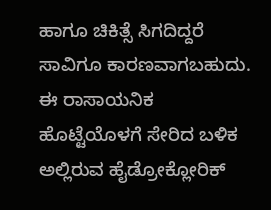ಹಾಗೂ ಚಿಕಿತ್ಸೆ ಸಿಗದಿದ್ದರೆ ಸಾವಿಗೂ ಕಾರಣವಾಗಬಹುದು.
ಈ ರಾಸಾಯನಿಕ ಹೊಟ್ಟೆಯೊಳಗೆ ಸೇರಿದ ಬಳಿಕ ಅಲ್ಲಿರುವ ಹೈಡ್ರೋಕ್ಲೋರಿಕ್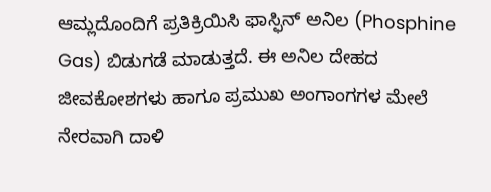ಆಮ್ಲದೊಂದಿಗೆ ಪ್ರತಿಕ್ರಿಯಿಸಿ ಫಾಸ್ಫಿನ್ ಅನಿಲ (Phosphine Gas) ಬಿಡುಗಡೆ ಮಾಡುತ್ತದೆ. ಈ ಅನಿಲ ದೇಹದ ಜೀವಕೋಶಗಳು ಹಾಗೂ ಪ್ರಮುಖ ಅಂಗಾಂಗಗಳ ಮೇಲೆ ನೇರವಾಗಿ ದಾಳಿ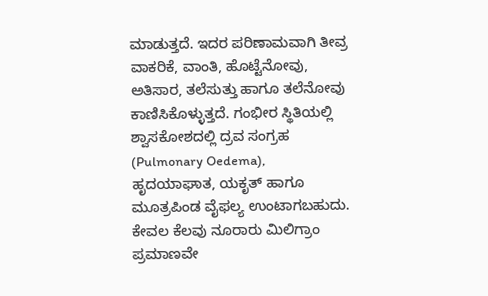ಮಾಡುತ್ತದೆ. ಇದರ ಪರಿಣಾಮವಾಗಿ ತೀವ್ರ ವಾಕರಿಕೆ, ವಾಂತಿ, ಹೊಟ್ಟೆನೋವು, ಅತಿಸಾರ, ತಲೆಸುತ್ತು ಹಾಗೂ ತಲೆನೋವು ಕಾಣಿಸಿಕೊಳ್ಳುತ್ತದೆ. ಗಂಭೀರ ಸ್ಥಿತಿಯಲ್ಲಿ ಶ್ವಾಸಕೋಶದಲ್ಲಿ ದ್ರವ ಸಂಗ್ರಹ (Pulmonary Oedema), ಹೃದಯಾಘಾತ, ಯಕೃತ್ ಹಾಗೂ ಮೂತ್ರಪಿಂಡ ವೈಫಲ್ಯ ಉಂಟಾಗಬಹುದು. ಕೇವಲ ಕೆಲವು ನೂರಾರು ಮಿಲಿಗ್ರಾಂ ಪ್ರಮಾಣವೇ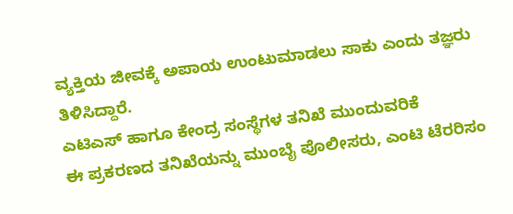ವ್ಯಕ್ತಿಯ ಜೀವಕ್ಕೆ ಅಪಾಯ ಉಂಟುಮಾಡಲು ಸಾಕು ಎಂದು ತಜ್ಞರು ತಿಳಿಸಿದ್ದಾರೆ.
ಎಟಿಎಸ್ ಹಾಗೂ ಕೇಂದ್ರ ಸಂಸ್ಥೆಗಳ ತನಿಖೆ ಮುಂದುವರಿಕೆ
ಈ ಪ್ರಕರಣದ ತನಿಖೆಯನ್ನು ಮುಂಬೈ ಪೊಲೀಸರು, ಎಂಟಿ ಟೆರರಿಸಂ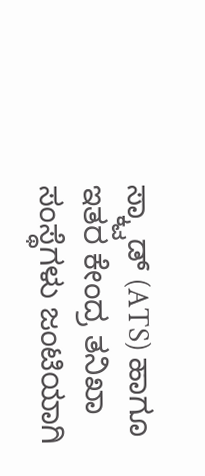ಸ್ಕ್ವಾಡ್ (ATS) ಹಾಗೂ ಇತರ ಕೇಂದ್ರ ತನಿಖಾ ಸಂಸ್ಥೆಗಳು ಜಂಟಿಯಾಗಿ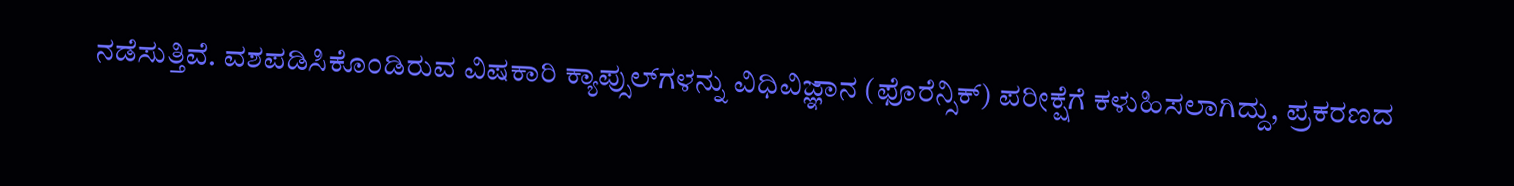ನಡೆಸುತ್ತಿವೆ. ವಶಪಡಿಸಿಕೊಂಡಿರುವ ವಿಷಕಾರಿ ಕ್ಯಾಪ್ಸುಲ್‌ಗಳನ್ನು ವಿಧಿವಿಜ್ಞಾನ (ಫೊರೆನ್ಸಿಕ್) ಪರೀಕ್ಷೆಗೆ ಕಳುಹಿಸಲಾಗಿದ್ದು, ಪ್ರಕರಣದ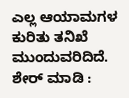ಎಲ್ಲ ಆಯಾಮಗಳ ಕುರಿತು ತನಿಖೆ ಮುಂದುವರಿದಿದೆ.
ಶೇರ್ ಮಾಡಿ :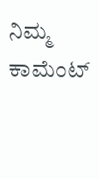ನಿಮ್ಮ ಕಾಮೆಂಟ್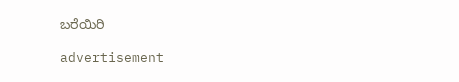ಬರೆಯಿರಿ

advertisement